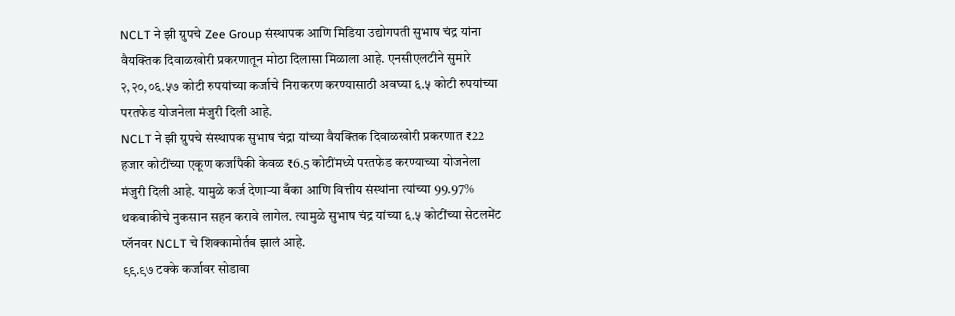NCLT ने झी ग्रुपचे Zee Group संस्थापक आणि मिडिया उद्योगपती सुभाष चंद्र यांना वैयक्तिक दिवाळखोरी प्रकरणातून मोठा दिलासा मिळाला आहे. एनसीएलटीने सुमारे २,२०,०६.५७ कोटी रुपयांच्या कर्जाचे निराकरण करण्यासाठी अवघ्या ६.५ कोटी रुपयांच्या परतफेड योजनेला मंजुरी दिली आहे.
NCLT ने झी ग्रुपचे संस्थापक सुभाष चंद्रा यांच्या वैयक्तिक दिवाळखोरी प्रकरणात ₹22 हजार कोटींच्या एकूण कर्जापैकी केवळ ₹6.5 कोटींमध्ये परतफेड करण्याच्या योजनेला मंजुरी दिली आहे. यामुळे कर्ज देणाऱ्या बँका आणि वित्तीय संस्थांना त्यांच्या 99.97% थकबाकीचे नुकसान सहन करावे लागेल. त्यामुळे सुभाष चंद्र यांच्या ६.५ कोटींच्या सेटलमेंट प्लॅनवर NCLT चे शिक्कामोर्तब झालं आहे.
९९.९७ टक्के कर्जावर सोडावा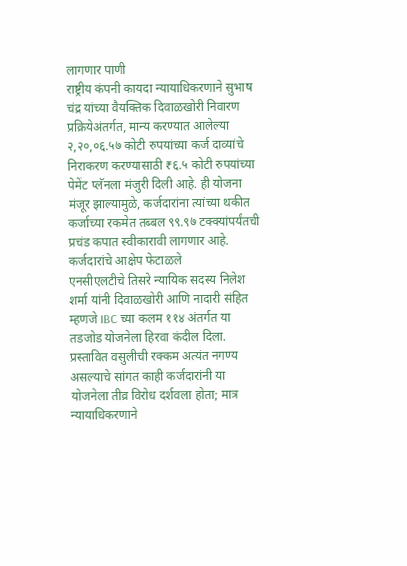लागणार पाणी
राष्ट्रीय कंपनी कायदा न्यायाधिकरणाने सुभाष चंद्र यांच्या वैयक्तिक दिवाळखोरी निवारण प्रक्रियेअंतर्गत, मान्य करण्यात आलेल्या २,२०,०६.५७ कोटी रुपयांच्या कर्ज दाव्यांचे निराकरण करण्यासाठी ₹६.५ कोटी रुपयांच्या पेमेंट प्लॅनला मंजुरी दिली आहे. ही योजना मंजूर झाल्यामुळे, कर्जदारांना त्यांच्या थकीत कर्जाच्या रकमेत तब्बल ९९.९७ टक्क्यांपर्यंतची प्रचंड कपात स्वीकारावी लागणार आहे.
कर्जदारांचे आक्षेप फेटाळले
एनसीएलटीचे तिसरे न्यायिक सदस्य निलेश शर्मा यांनी दिवाळखोरी आणि नादारी संहित म्हणजे IBC च्या कलम ११४ अंतर्गत या तडजोड योजनेला हिरवा कंदील दिला. प्रस्तावित वसुलीची रक्कम अत्यंत नगण्य असल्याचे सांगत काही कर्जदारांनी या योजनेला तीव्र विरोध दर्शवला होता; मात्र न्यायाधिकरणाने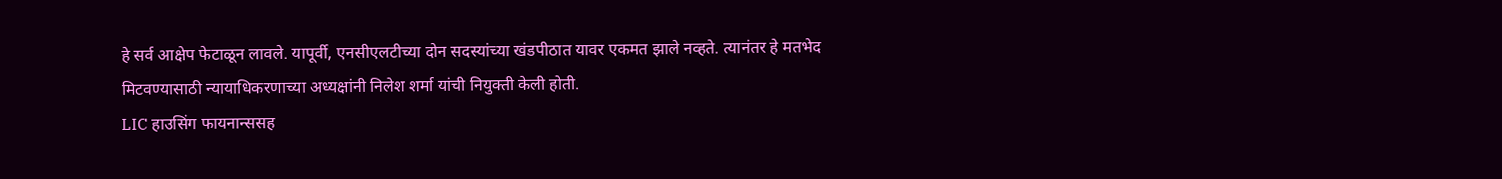हे सर्व आक्षेप फेटाळून लावले. यापूर्वी, एनसीएलटीच्या दोन सदस्यांच्या खंडपीठात यावर एकमत झाले नव्हते. त्यानंतर हे मतभेद मिटवण्यासाठी न्यायाधिकरणाच्या अध्यक्षांनी निलेश शर्मा यांची नियुक्ती केली होती.
LIC हाउसिंग फायनान्ससह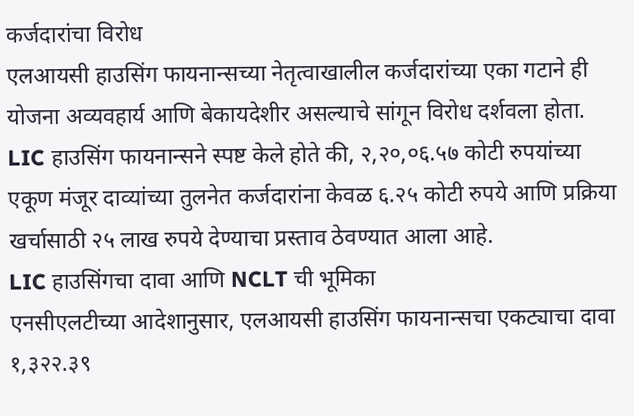कर्जदारांचा विरोध
एलआयसी हाउसिंग फायनान्सच्या नेतृत्वाखालील कर्जदारांच्या एका गटाने ही योजना अव्यवहार्य आणि बेकायदेशीर असल्याचे सांगून विरोध दर्शवला होता. LIC हाउसिंग फायनान्सने स्पष्ट केले होते की, २,२०,०६.५७ कोटी रुपयांच्या एकूण मंजूर दाव्यांच्या तुलनेत कर्जदारांना केवळ ६.२५ कोटी रुपये आणि प्रक्रिया खर्चासाठी २५ लाख रुपये देण्याचा प्रस्ताव ठेवण्यात आला आहे.
LIC हाउसिंगचा दावा आणि NCLT ची भूमिका
एनसीएलटीच्या आदेशानुसार, एलआयसी हाउसिंग फायनान्सचा एकट्याचा दावा १,३२२.३९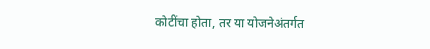कोटींचा होता, तर या योजनेअंतर्गत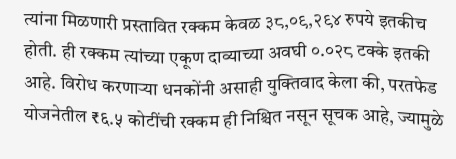त्यांना मिळणारी प्रस्तावित रक्कम केवळ ३८,०९,२९४ रुपये इतकीच होती. ही रक्कम त्यांच्या एकूण दाव्याच्या अवघी ०.०२८ टक्के इतकी आहे. विरोध करणाऱ्या धनकोंनी असाही युक्तिवाद केला की, परतफेड योजनेतील ₹६.५ कोटींची रक्कम ही निश्चित नसून सूचक आहे, ज्यामुळे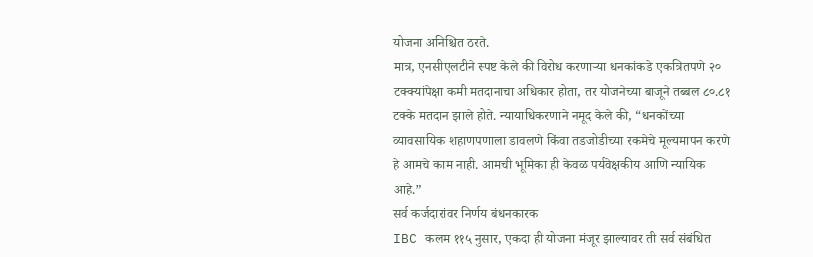योजना अनिश्चित ठरते.
मात्र, एनसीएलटीने स्पष्ट केले की विरोध करणाऱ्या धनकांकडे एकत्रितपणे २० टक्क्यांपेक्षा कमी मतदानाचा अधिकार होता, तर योजनेच्या बाजूने तब्बल ८०.८१ टक्के मतदान झाले होते. न्यायाधिकरणाने नमूद केले की, “धनकोंच्या व्यावसायिक शहाणपणाला डावलणे किंवा तडजोडीच्या रकमेचे मूल्यमापन करणे हे आमचे काम नाही. आमची भूमिका ही केवळ पर्यवेक्षकीय आणि न्यायिक आहे.”
सर्व कर्जदारांवर निर्णय बंधनकारक
IBC कलम ११५ नुसार, एकदा ही योजना मंजूर झाल्यावर ती सर्व संबंधित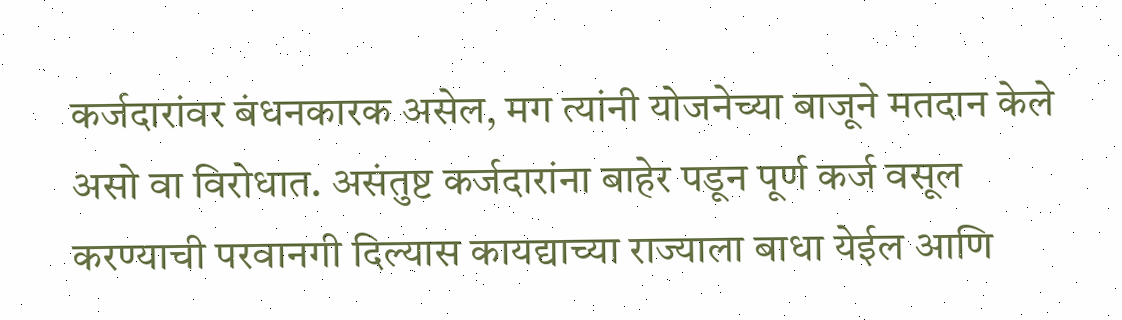कर्जदारांवर बंधनकारक असेल, मग त्यांनी योजनेच्या बाजूने मतदान केले असो वा विरोधात. असंतुष्ट कर्जदारांना बाहेर पडून पूर्ण कर्ज वसूल करण्याची परवानगी दिल्यास कायद्याच्या राज्याला बाधा येईल आणि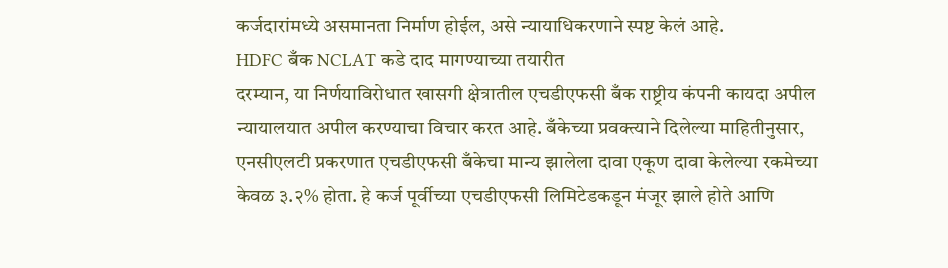कर्जदारांमध्ये असमानता निर्माण होईल, असे न्यायाधिकरणाने स्पष्ट केलं आहे.
HDFC बँक NCLAT कडे दाद मागण्याच्या तयारीत
दरम्यान, या निर्णयाविरोधात खासगी क्षेत्रातील एचडीएफसी बँक राष्ट्रीय कंपनी कायदा अपील न्यायालयात अपील करण्याचा विचार करत आहे. बँकेच्या प्रवक्त्याने दिलेल्या माहितीनुसार, एनसीएलटी प्रकरणात एचडीएफसी बँकेचा मान्य झालेला दावा एकूण दावा केलेल्या रकमेच्या केवळ ३.२% होता. हे कर्ज पूर्वीच्या एचडीएफसी लिमिटेडकडून मंजूर झाले होते आणि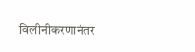विलीनीकरणानंतर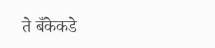ते बँकेकडे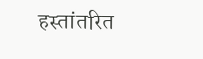हस्तांतरित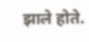झाले होते.